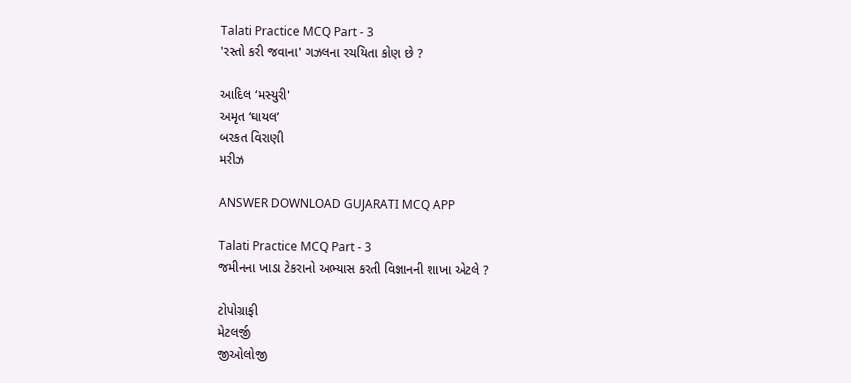Talati Practice MCQ Part - 3
'રસ્તો કરી જવાના' ગઝલના રચયિતા કોણ છે ?

આદિલ ‘મસ્યુરી'
અમૃત ‘ઘાયલ’
બરકત વિરાણી
મરીઝ

ANSWER DOWNLOAD GUJARATI MCQ APP

Talati Practice MCQ Part - 3
જમીનના ખાડા ટેકરાનો અભ્યાસ કરતી વિજ્ઞાનની શાખા એટલે ?

ટોપોગ્રાફી
મેટલર્જી
જીઓલોજી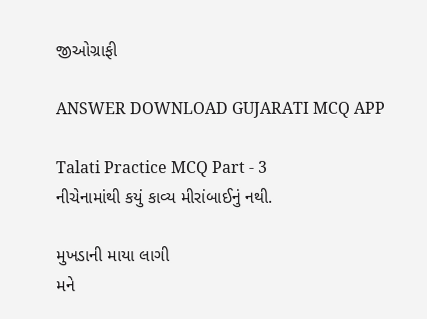જીઓગ્રાફી

ANSWER DOWNLOAD GUJARATI MCQ APP

Talati Practice MCQ Part - 3
નીચેનામાંથી કયું કાવ્ય મીરાંબાઈનું નથી.

મુખડાની માયા લાગી
મને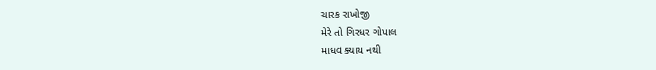ચારક રાખોજી
મેરે તો ગિરધર ગોપાલ
માધવ ક્યાય નથી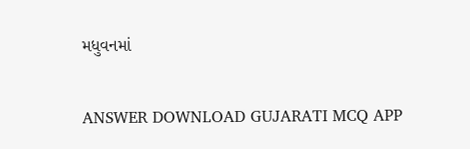મધુવનમાં

ANSWER DOWNLOAD GUJARATI MCQ APP